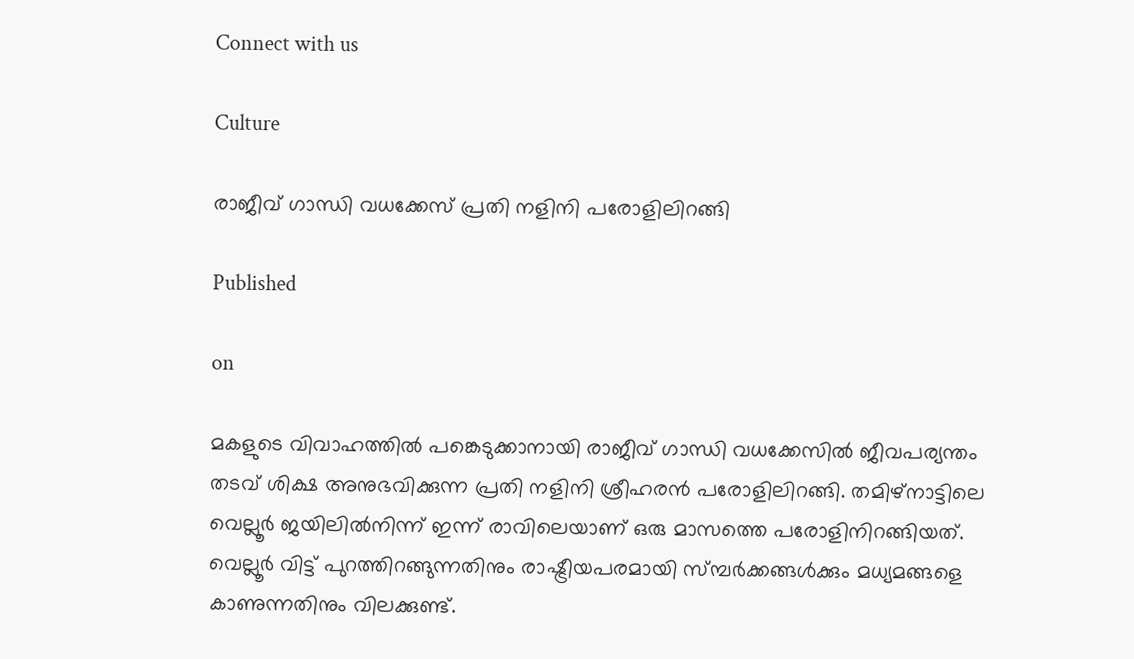Connect with us

Culture

രാജീവ് ഗാന്ധി വധക്കേസ് പ്രതി നളിനി പരോളിലിറങ്ങി

Published

on

മകളുടെ വിവാഹത്തില്‍ പങ്കെടുക്കാനായി രാജീവ് ഗാന്ധി വധക്കേസില്‍ ജീവപര്യന്തം തടവ് ശിക്ഷ അനുഭവിക്കുന്ന പ്രതി നളിനി ശ്രീഹരന്‍ പരോളിലിറങ്ങി. തമിഴ്‌നാട്ടിലെ വെല്ലൂര്‍ ജയിലില്‍നിന്ന് ഇന്ന് രാവിലെയാണ് ഒരു മാസത്തെ പരോളിനിറങ്ങിയത്. വെല്ലൂര്‍ വിട്ട് പുറത്തിറങ്ങുന്നതിനും രാഷ്ട്രീയപരമായി സ്മ്പര്‍ക്കങ്ങള്‍ക്കും മധ്യമങ്ങളെ കാണുന്നതിനും വിലക്കുണ്ട്.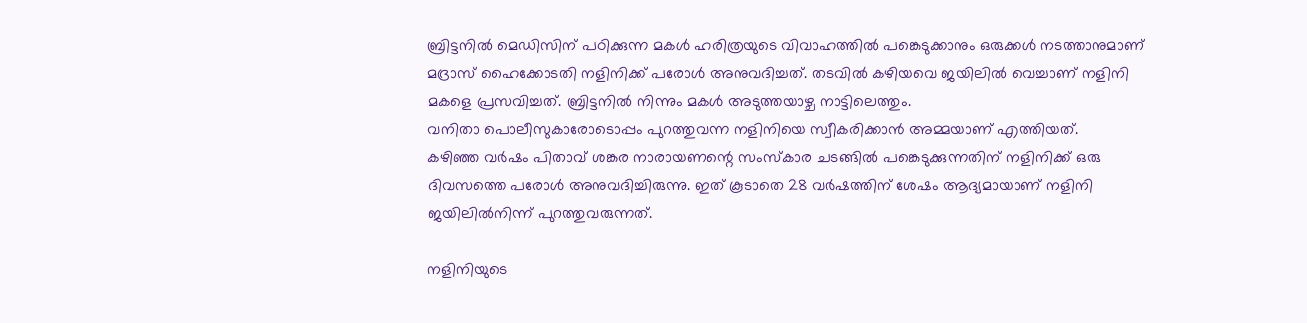ബ്രിട്ടനില്‍ മെഡിസിന് പഠിക്കുന്ന മകള്‍ ഹരിത്രയുടെ വിവാഹത്തില്‍ പങ്കെടുക്കാനും ഒരുക്കള്‍ നടത്താനുമാണ് മദ്രാസ് ഹൈക്കോടതി നളിനിക്ക് പരോള്‍ അനുവദിച്ചത്. തടവില്‍ കഴിയവെ ജയിലില്‍ വെച്ചാണ് നളിനി മകളെ പ്രസവിച്ചത്. ബ്രിട്ടനില്‍ നിന്നും മകള്‍ അടുത്തയാഴ്ച നാട്ടിലെത്തും.
വനിതാ പൊലീസുകാരോടൊപ്പം പുറത്തുവന്ന നളിനിയെ സ്വീകരിക്കാന്‍ അമ്മയാണ് എത്തിയത്.
കഴിഞ്ഞ വര്‍ഷം പിതാവ് ശങ്കര നാരായണന്റെ സംസ്‌കാര ചടങ്ങില്‍ പങ്കെടുക്കുന്നതിന് നളിനിക്ക് ഒരു ദിവസത്തെ പരോള്‍ അനുവദിച്ചിരുന്നു. ഇത് കൂടാതെ 28 വര്‍ഷത്തിന് ശേഷം ആദ്യമായാണ് നളിനി ജയിലില്‍നിന്ന് പുറത്തുവരുന്നത്.

നളിനിയുടെ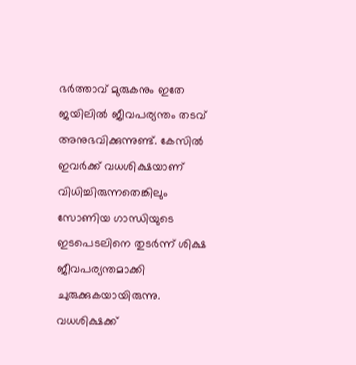ഭര്‍ത്താവ് മുരുകനും ഇതേ ജയിലില്‍ ജീവപര്യന്തം തടവ് അനുഭവിക്കുന്നുണ്ട്. കേസില്‍ ഇവര്‍ക്ക് വധശിക്ഷയാണ് വിധിച്ചിരുന്നതെങ്കിലും സോണിയ ഗാന്ധിയുടെ ഇടപെടലിനെ തുടര്‍ന്ന് ശിക്ഷ ജീവപര്യന്തമാക്കി ചുരുക്കുകയായിരുന്നു. വധശിക്ഷക്ക്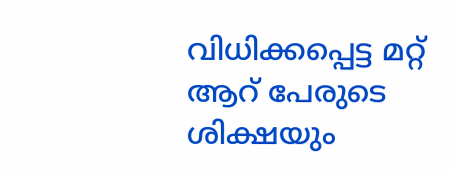വിധിക്കപ്പെട്ട മറ്റ് ആറ് പേരുടെ ശിക്ഷയും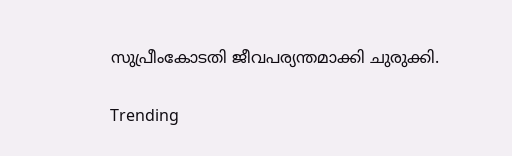സുപ്രീംകോടതി ജീവപര്യന്തമാക്കി ചുരുക്കി.

Trending